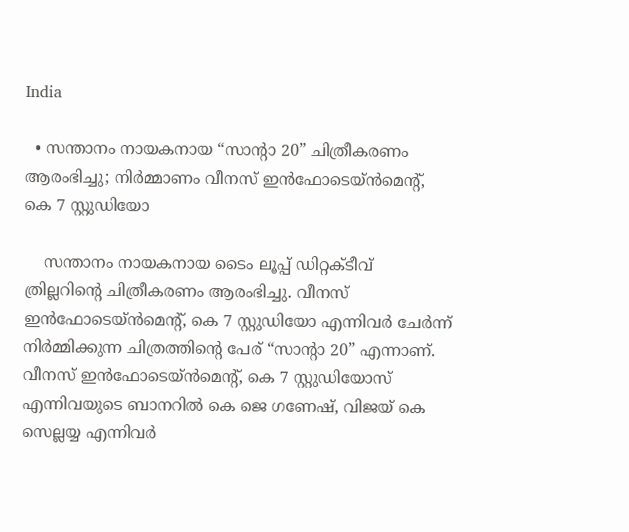India

  • സന്താനം നായകനായ “സാന്റാ 20” ചിത്രീകരണം ആരംഭിച്ചു; നിർമ്മാണം വീനസ് ഇൻഫോടെയ്ൻമെന്റ്, കെ 7 സ്റ്റുഡിയോ

    സന്താനം നായകനായ ടൈം ലൂപ്പ് ഡിറ്റക്ടീവ് ത്രില്ലറിന്റെ ചിത്രീകരണം ആരംഭിച്ചു. വീനസ് ഇൻഫോടെയ്ൻമെന്റ്, കെ 7 സ്റ്റുഡിയോ എന്നിവർ ചേർന്ന് നിർമ്മിക്കുന്ന ചിത്രത്തിന്റെ പേര് “സാന്റാ 20” എന്നാണ്. വീനസ് ഇൻഫോടെയ്ൻമെന്റ്, കെ 7 സ്റ്റുഡിയോസ് എന്നിവയുടെ ബാനറിൽ കെ ജെ ഗണേഷ്, വിജയ് കെ സെല്ലയ്യ എന്നിവർ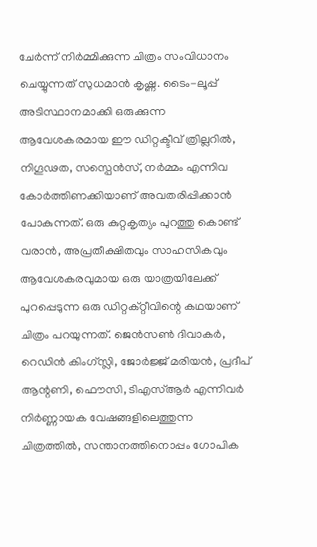ചേർന്ന് നിർമ്മിക്കുന്ന ചിത്രം സംവിധാനം ചെയ്യുന്നത് സുധമാൻ കൃഷ്ണ. ടൈം-ലൂപ്പ് അടിസ്ഥാനമാക്കി ഒരുക്കുന്ന ആവേശകരമായ ഈ ഡിറ്റക്ടീവ് ത്രില്ലറിൽ, നിഗൂഢത, സസ്പെൻസ്, നർമ്മം എന്നിവ കോർത്തിണക്കിയാണ് അവതരിപ്പിക്കാൻ പോകുന്നത്. ഒരു കുറ്റകൃത്യം പുറത്തു കൊണ്ട് വരാൻ, അപ്രതീക്ഷിതവും സാഹസികവും ആവേശകരവുമായ ഒരു യാത്രയിലേക്ക് പുറപ്പെടുന്ന ഒരു ഡിറ്റക്റ്റീവിന്റെ കഥയാണ് ചിത്രം പറയുന്നത്. ജെൻസൺ ദിവാകർ, റെഡിൻ കിംഗ്സ്ലി, ജോർജ്ജ് മരിയൻ, പ്രദീപ് ആന്റണി, ഫൌസി, ടിഎസ്ആർ എന്നിവർ നിർണ്ണായക വേഷങ്ങളിലെത്തുന്ന ചിത്രത്തിൽ, സന്താനത്തിനൊപ്പം ഗോപിക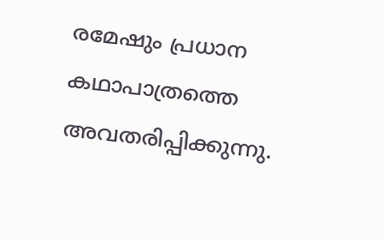രമേഷും പ്രധാന കഥാപാത്രത്തെ അവതരിപ്പിക്കുന്നു.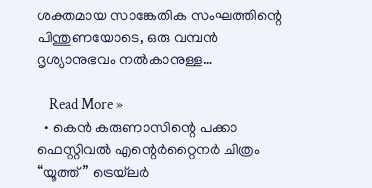ശക്തമായ സാങ്കേതിക സംഘത്തിന്റെ പിന്തുണയോടെ, ഒരു വമ്പൻ ദൃശ്യാനുഭവം നൽകാനുള്ള…

    Read More »
  • കെൻ കരുണാസിന്റെ പക്കാ ഫെസ്റ്റിവൽ എന്റെർറ്റൈനര്‍ ചിത്രം “യൂത്ത്” ട്രെയ്‌ലർ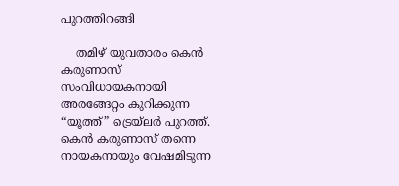പുറത്തിറങ്ങി

    തമിഴ് യുവതാരം കെൻ കരുണാസ് സംവിധായകനായി അരങ്ങേറ്റം കുറിക്കുന്ന “യൂത്ത്” ട്രെയ്‌ലർ പുറത്ത്. കെൻ കരുണാസ് തന്നെ നായകനായും വേഷമിടുന്ന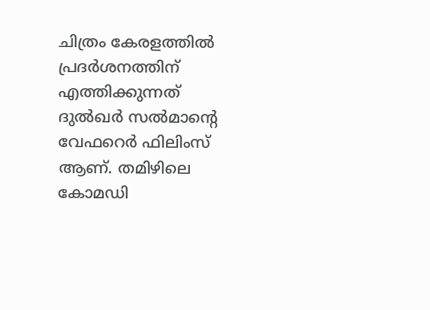ചിത്രം കേരളത്തിൽ പ്രദർശനത്തിന് എത്തിക്കുന്നത് ദുൽഖർ സൽമാന്റെ വേഫറെർ ഫിലിംസ് ആണ്. തമിഴിലെ കോമഡി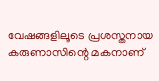വേഷങ്ങളിലൂടെ പ്രശസ്തനായ കരുണാസിന്റെ മകനാണ്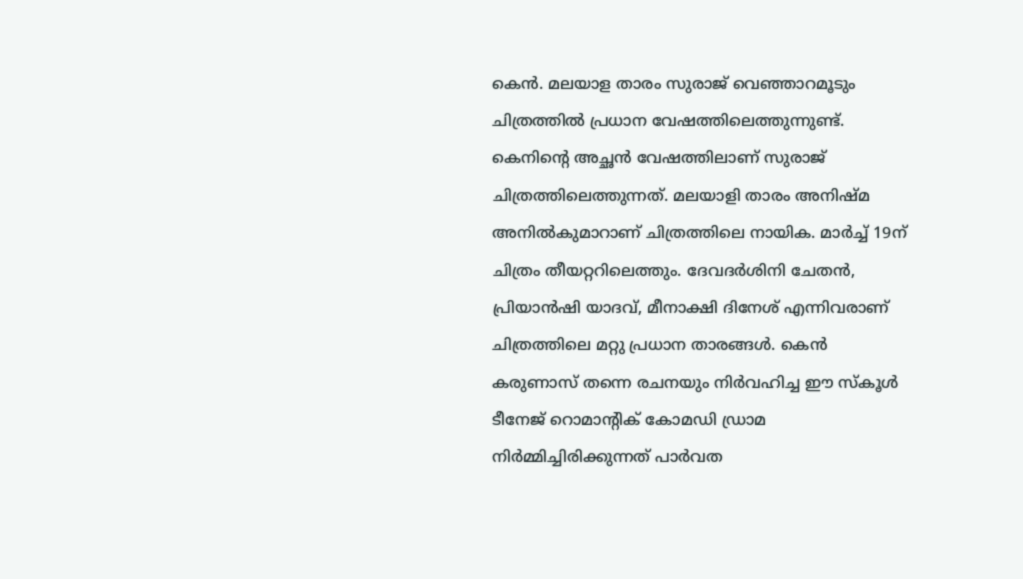കെൻ. മലയാള താരം സുരാജ് വെഞ്ഞാറമൂടും ചിത്രത്തിൽ പ്രധാന വേഷത്തിലെത്തുന്നുണ്ട്. കെനിന്റെ അച്ഛൻ വേഷത്തിലാണ് സുരാജ് ചിത്രത്തിലെത്തുന്നത്. മലയാളി താരം അനിഷ്മ അനിൽകുമാറാണ് ചിത്രത്തിലെ നായിക. മാർച്ച് 19ന് ചിത്രം തീയറ്ററിലെത്തും. ദേവദർശിനി ചേതൻ, പ്രിയാൻഷി യാദവ്, മീനാക്ഷി ദിനേശ് എന്നിവരാണ് ചിത്രത്തിലെ മറ്റു പ്രധാന താരങ്ങൾ. കെൻ കരുണാസ് തന്നെ രചനയും നിർവഹിച്ച ഈ സ്‌കൂൾ ടീനേജ് റൊമാന്റിക് കോമഡി ഡ്രാമ നിർമ്മിച്ചിരിക്കുന്നത് പാർവത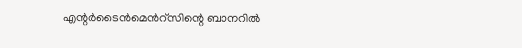എന്റർടൈൻമെൻറ്സിന്റെ ബാനറിൽ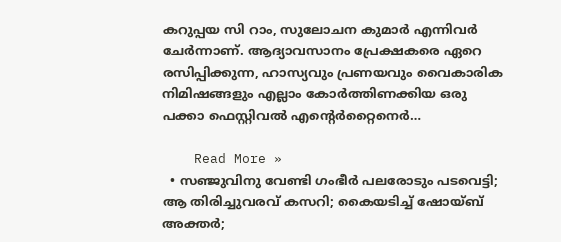കറുപ്പയ സി റാം, സുലോചന കുമാർ എന്നിവർ ചേർന്നാണ്. ആദ്യാവസാനം പ്രേക്ഷകരെ ഏറെ രസിപ്പിക്കുന്ന, ഹാസ്യവും പ്രണയവും വൈകാരിക നിമിഷങ്ങളും എല്ലാം കോർത്തിണക്കിയ ഒരു പക്കാ ഫെസ്റ്റിവൽ എന്റെർറ്റൈനെർ…

    Read More »
  • സഞ്ജുവിനു വേണ്ടി ഗംഭീര്‍ പലരോടും പടവെട്ടി; ആ തിരിച്ചുവരവ് കസറി; കൈയടിച്ച് ഷോയ്ബ് അക്തര്‍;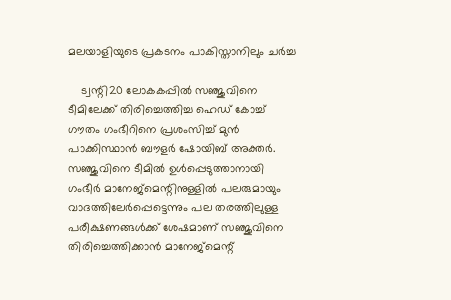മലയാളിയുടെ പ്രകടനം പാകിസ്താനിലും ചര്‍ച്ച

    ട്വന്റി20 ലോകകപ്പില്‍ സഞ്ജുവിനെ ടീമിലേക്ക് തിരിച്ചെത്തിച്ച ഹെഡ് കോച്ച് ഗൗതം ഗംഭീറിനെ പ്രശംസിച്ച് മുന്‍ പാക്കിസ്ഥാന്‍ ബൗളര്‍ ഷോയിബ് അക്തര്‍. സഞ്ജുവിനെ ടീമിൽ ഉൾപ്പെടുത്താനായി ഗംഭീര്‍ മാനേജ്മെന്റിനുള്ളില്‍ പലരുമായും വാദത്തിലേര്‍പ്പെട്ടെന്നും പല തരത്തിലുള്ള പരീക്ഷണങ്ങള്‍ക്ക് ശേഷമാണ് സഞ്ജുവിനെ തിരിച്ചെത്തിക്കാന്‍ മാനേജ്മെന്റ്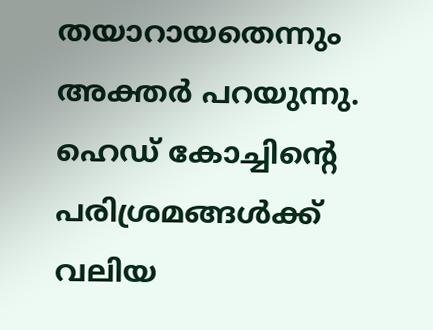തയാറായതെന്നും അക്തര്‍ പറയുന്നു. ഹെഡ് കോച്ചിന്റെ പരിശ്രമങ്ങള്‍ക്ക് വലിയ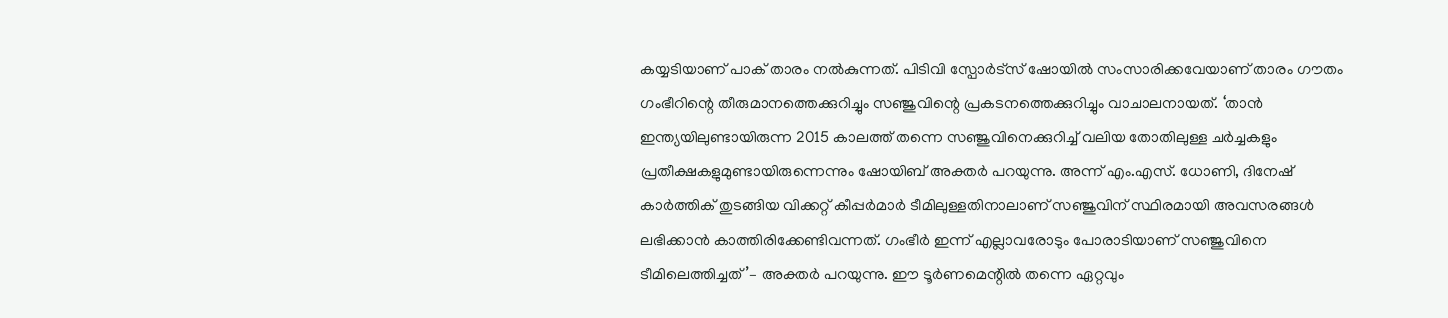കയ്യടിയാണ് പാക് താരം നല്‍കുന്നത്. പിടിവി സ്പോര്‍ട്സ് ഷോയില്‍ സംസാരിക്കവേയാണ് താരം ഗൗതം ഗംഭീറിന്റെ തീരുമാനത്തെക്കുറിച്ചും സഞ്ജുവിന്റെ പ്രകടനത്തെക്കുറിച്ചും വാചാലനായത്. ‘താന്‍ ഇന്ത്യയിലുണ്ടായിരുന്ന 2015 കാലത്ത് തന്നെ സഞ്ജുവിനെക്കുറിച്ച് വലിയ തോതിലുള്ള ചര്‍ച്ചകളും പ്രതീക്ഷകളുമുണ്ടായിരുന്നെന്നും ഷോയിബ് അക്തര്‍ പറയുന്നു. അന്ന് എം.എസ്. ധോണി, ദിനേഷ് കാർത്തിക് തുടങ്ങിയ വിക്കറ്റ് കീപ്പർമാർ ടീമിലുള്ളതിനാലാണ് സഞ്ജുവിന് സ്ഥിരമായി അവസരങ്ങൾ ലഭിക്കാൻ കാത്തിരിക്കേണ്ടിവന്നത്. ഗംഭീര്‍ ഇന്ന് എല്ലാവരോടും പോരാടിയാണ് സഞ്ജുവിനെ ടീമിലെത്തിച്ചത്’– അക്തര്‍ പറയുന്നു. ഈ ടൂര്‍ണമെന്റില്‍ തന്നെ ഏറ്റവും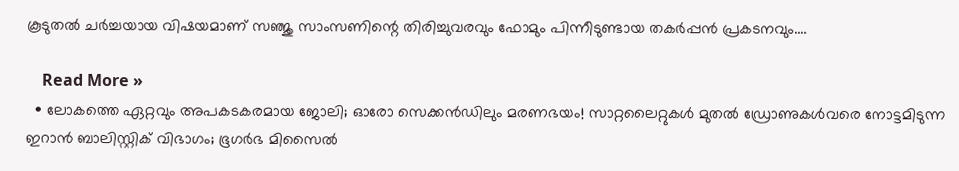കൂടുതല്‍ ചര്‍ച്ചയായ വിഷയമാണ് സഞ്ജു സാംസണിന്റെ തിരിച്ചുവരവും ഫോമും പിന്നീടുണ്ടായ തകര്‍പ്പന്‍ പ്രകടനവും.…

    Read More »
  • ലോകത്തെ ഏറ്റവും അപകടകരമായ ജോലി; ഓരോ സെക്കന്‍ഡിലും മരണഭയം! സാറ്റലൈറ്റുകള്‍ മുതല്‍ ഡ്രോണുകള്‍വരെ നോട്ടമിടുന്ന ഇറാന്‍ ബാലിസ്റ്റിക് വിഭാഗം; ഭൂഗര്‍ഭ മിസൈല്‍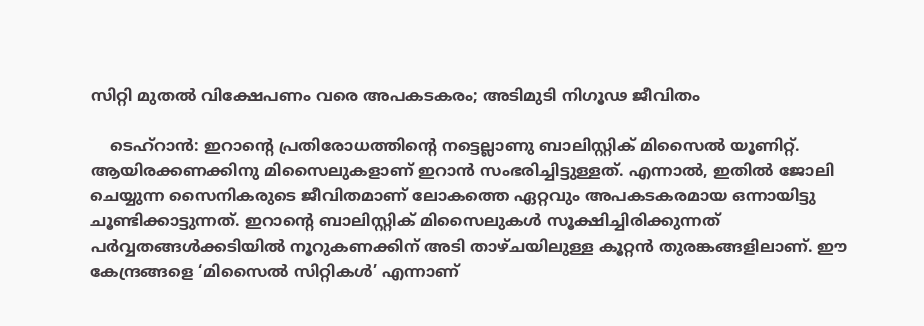സിറ്റി മുതല്‍ വിക്ഷേപണം വരെ അപകടകരം; അടിമുടി നിഗൂഢ ജീവിതം

    ടെഹ്‌റാന്‍: ഇറാന്റെ പ്രതിരോധത്തിന്റെ നട്ടെല്ലാണു ബാലിസ്റ്റിക് മിസൈല്‍ യൂണിറ്റ്. ആയിരക്കണക്കിനു മിസൈലുകളാണ് ഇറാന്‍ സംഭരിച്ചിട്ടുള്ളത്. എന്നാല്‍, ഇതില്‍ ജോലി ചെയ്യുന്ന സൈനികരുടെ ജീവിതമാണ് ലോകത്തെ ഏറ്റവും അപകടകരമായ ഒന്നായിട്ടു ചൂണ്ടിക്കാട്ടുന്നത്. ഇറാന്റെ ബാലിസ്റ്റിക് മിസൈലുകള്‍ സൂക്ഷിച്ചിരിക്കുന്നത് പര്‍വ്വതങ്ങള്‍ക്കടിയില്‍ നൂറുകണക്കിന് അടി താഴ്ചയിലുള്ള കൂറ്റന്‍ തുരങ്കങ്ങളിലാണ്. ഈ കേന്ദ്രങ്ങളെ ‘മിസൈല്‍ സിറ്റികള്‍’ എന്നാണ്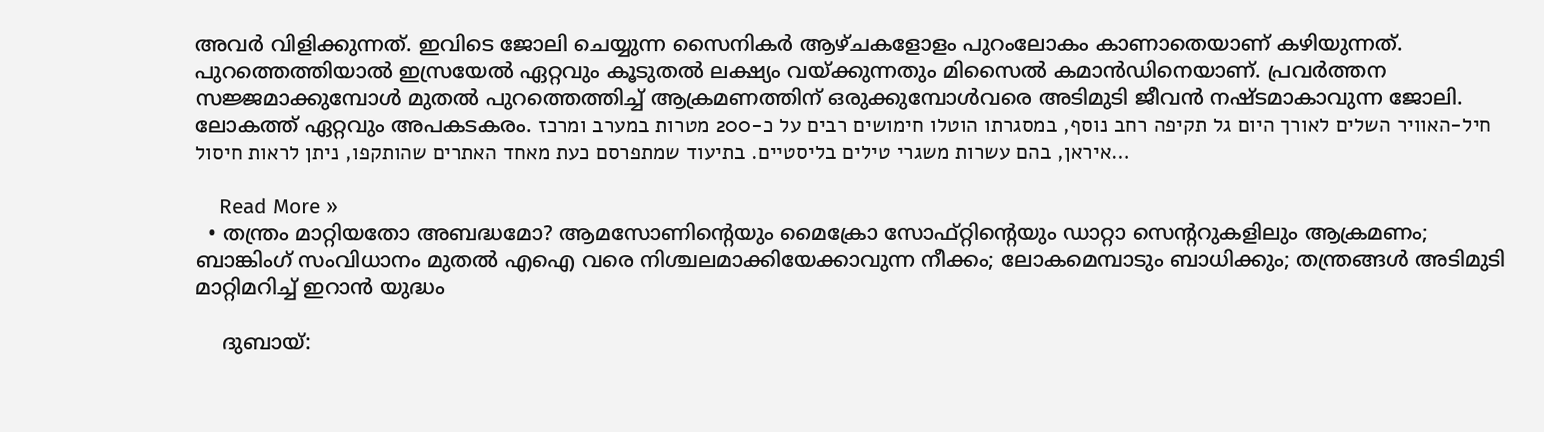അവര്‍ വിളിക്കുന്നത്. ഇവിടെ ജോലി ചെയ്യുന്ന സൈനികര്‍ ആഴ്ചകളോളം പുറംലോകം കാണാതെയാണ് കഴിയുന്നത്. പുറത്തെത്തിയാല്‍ ഇസ്രയേല്‍ ഏറ്റവും കൂടുതല്‍ ലക്ഷ്യം വയ്ക്കുന്നതും മിസൈല്‍ കമാന്‍ഡിനെയാണ്. പ്രവര്‍ത്തന സജ്ജമാക്കുമ്പോള്‍ മുതല്‍ പുറത്തെത്തിച്ച് ആക്രമണത്തിന് ഒരുക്കുമ്പോള്‍വരെ അടിമുടി ജീവന്‍ നഷ്ടമാകാവുന്ന ജോലി. ലോകത്ത് ഏറ്റവും അപകടകരം. חיל-האוויר השלים לאורך היום גל תקיפה רחב נוסף, במסגרתו הוטלו חימושים רבים על כ-200 מטרות במערב ומרכז איראן, בהם עשרות משגרי טילים בליסטיים. בתיעוד שמתפרסם כעת מאחד האתרים שהותקפו, ניתן לראות חיסול…

    Read More »
  • തന്ത്രം മാറ്റിയതോ അബദ്ധമോ? ആമസോണിന്റെയും മൈക്രോ സോഫ്റ്റിന്റെയും ഡാറ്റാ സെന്ററുകളിലും ആക്രമണം; ബാങ്കിംഗ് സംവിധാനം മുതല്‍ എഐ വരെ നിശ്ചലമാക്കിയേക്കാവുന്ന നീക്കം; ലോകമെമ്പാടും ബാധിക്കും; തന്ത്രങ്ങള്‍ അടിമുടി മാറ്റിമറിച്ച് ഇറാന്‍ യുദ്ധം

    ദുബായ്: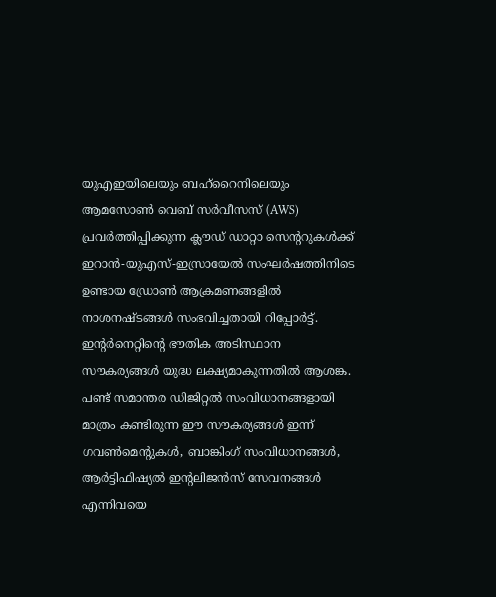യുഎഇയിലെയും ബഹ്റൈനിലെയും ആമസോണ്‍ വെബ് സര്‍വീസസ് (AWS) പ്രവര്‍ത്തിപ്പിക്കുന്ന ക്ലൗഡ് ഡാറ്റാ സെന്ററുകള്‍ക്ക് ഇറാന്‍-യുഎസ്-ഇസ്രായേല്‍ സംഘര്‍ഷത്തിനിടെ ഉണ്ടായ ഡ്രോണ്‍ ആക്രമണങ്ങളില്‍ നാശനഷ്ടങ്ങള്‍ സംഭവിച്ചതായി റിപ്പോര്‍ട്ട്. ഇന്റര്‍നെറ്റിന്റെ ഭൗതിക അടിസ്ഥാന സൗകര്യങ്ങള്‍ യുദ്ധ ലക്ഷ്യമാകുന്നതില്‍ ആശങ്ക. പണ്ട് സമാന്തര ഡിജിറ്റല്‍ സംവിധാനങ്ങളായി മാത്രം കണ്ടിരുന്ന ഈ സൗകര്യങ്ങള്‍ ഇന്ന് ഗവണ്‍മെന്റുകള്‍, ബാങ്കിംഗ് സംവിധാനങ്ങള്‍, ആര്‍ട്ടിഫിഷ്യല്‍ ഇന്റലിജന്‍സ് സേവനങ്ങള്‍ എന്നിവയെ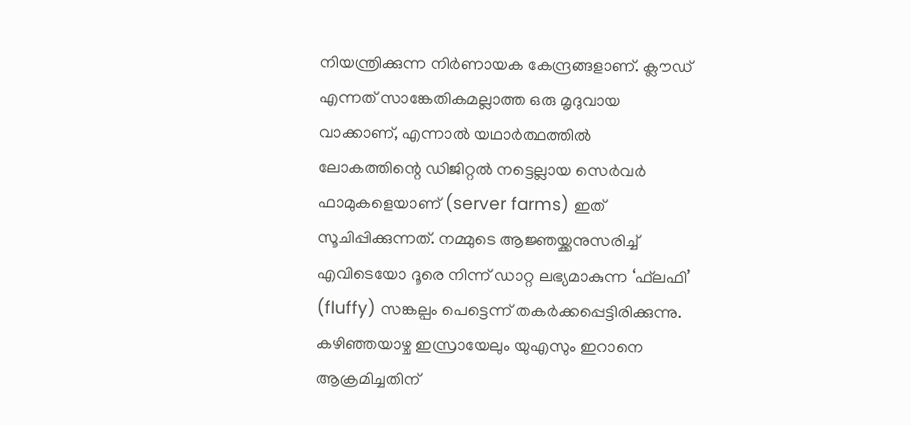നിയന്ത്രിക്കുന്ന നിര്‍ണായക കേന്ദ്രങ്ങളാണ്. ക്ലൗഡ് എന്നത് സാങ്കേതികമല്ലാത്ത ഒരു മൃദുവായ വാക്കാണ്, എന്നാല്‍ യഥാര്‍ത്ഥത്തില്‍ ലോകത്തിന്റെ ഡിജിറ്റല്‍ നട്ടെല്ലായ സെര്‍വര്‍ ഫാമുകളെയാണ് (server farms) ഇത് സൂചിപ്പിക്കുന്നത്. നമ്മുടെ ആജ്ഞയ്ക്കനുസരിച്ച് എവിടെയോ ദൂരെ നിന്ന് ഡാറ്റ ലഭ്യമാകുന്ന ‘ഫ്‌ലഫി’ (fluffy) സങ്കല്പം പെട്ടെന്ന് തകര്‍ക്കപ്പെട്ടിരിക്കുന്നു. കഴിഞ്ഞയാഴ്ച ഇസ്രായേലും യുഎസും ഇറാനെ ആക്രമിച്ചതിന്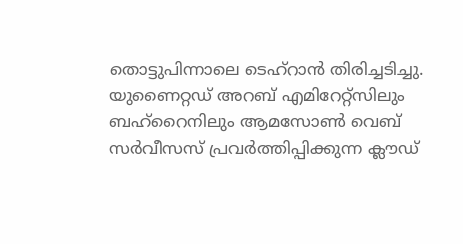തൊട്ടുപിന്നാലെ ടെഹ്റാന്‍ തിരിച്ചടിച്ചു. യുണൈറ്റഡ് അറബ് എമിറേറ്റ്സിലും ബഹ്റൈനിലും ആമസോണ്‍ വെബ് സര്‍വീസസ് പ്രവര്‍ത്തിപ്പിക്കുന്ന ക്ലൗഡ്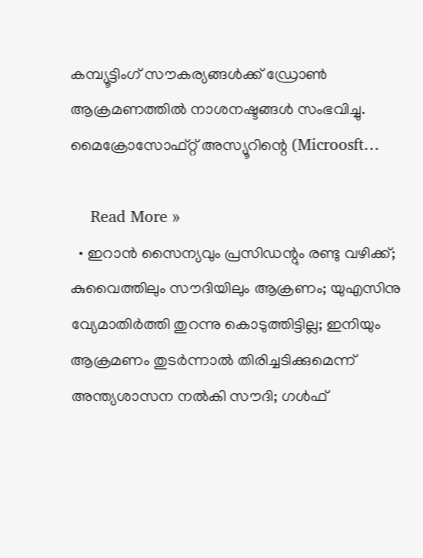കമ്പ്യൂട്ടിംഗ് സൗകര്യങ്ങള്‍ക്ക് ഡ്രോണ്‍ ആക്രമണത്തില്‍ നാശനഷ്ടങ്ങള്‍ സംഭവിച്ചു. മൈക്രോസോഫ്റ്റ് അസ്യൂറിന്റെ (Microosft…

    Read More »
  • ഇറാന്‍ സൈന്യവും പ്രസിഡന്റും രണ്ടു വഴിക്ക്; കുവൈത്തിലും സൗദിയിലും ആക്രണം; യുഎസിനു വ്യേമാതിര്‍ത്തി തുറന്നു കൊടുത്തിട്ടില്ല; ഇനിയും ആക്രമണം തുടര്‍ന്നാല്‍ തിരിച്ചടിക്കുമെന്ന് അന്ത്യശാസന നല്‍കി സൗദി; ഗള്‍ഫ്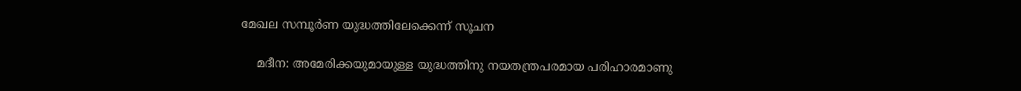മേഖല സമ്പൂര്‍ണ യുദ്ധത്തിലേക്കെന്ന് സൂചന

    മദീന: അമേരിക്കയുമായുള്ള യുദ്ധത്തിനു നയതന്ത്രപരമായ പരിഹാരമാണു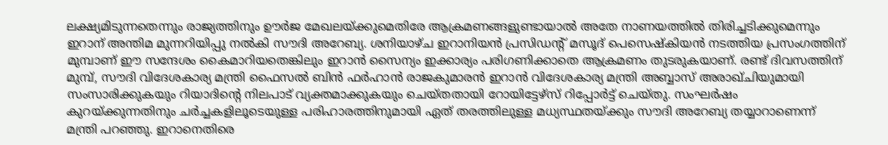ലക്ഷ്യമിടുന്നതെന്നും രാജ്യത്തിനും ഊര്‍ജ മേഖലയ്ക്കുമെതിരേ ആക്രമണങ്ങളുണ്ടായാല്‍ അതേ നാണയത്തില്‍ തിരിച്ചടിക്കുമെന്നും ഇറാന് അന്തിമ മുന്നറിയിപ്പു നല്‍കി സൗദി അറേബ്യ. ശനിയാഴ്ച ഇറാനിയന്‍ പ്രസിഡന്റ് മസൂദ് പെസെഷ്‌കിയന്‍ നടത്തിയ പ്രസംഗത്തിന് മുമ്പാണ് ഈ സന്ദേശം കൈമാറിയതെങ്കിലും ഇറാന്‍ സൈന്യം ഇക്കാര്യം പരിഗണിക്കാതെ ആക്രമണം തുടരുകയാണ്. രണ്ട് ദിവസത്തിന് മുമ്പ്, സൗദി വിദേശകാര്യ മന്ത്രി ഫൈസല്‍ ബിന്‍ ഫര്‍ഹാന്‍ രാജകുമാരന്‍ ഇറാന്‍ വിദേശകാര്യ മന്ത്രി അബ്ബാസ് അരാഖ്ചിയുമായി സംസാരിക്കുകയും റിയാദിന്റെ നിലപാട് വ്യക്തമാക്കുകയും ചെയ്തതായി റോയിട്ടേഴ്‌സ് റിപ്പോര്‍ട്ട് ചെയ്തു. സംഘര്‍ഷം കുറയ്ക്കുന്നതിനും ചര്‍ച്ചകളിലൂടെയുള്ള പരിഹാരത്തിനുമായി ഏത് തരത്തിലുള്ള മധ്യസ്ഥതയ്ക്കും സൗദി അറേബ്യ തയ്യാറാണെന്ന് മന്ത്രി പറഞ്ഞു. ഇറാനെതിരെ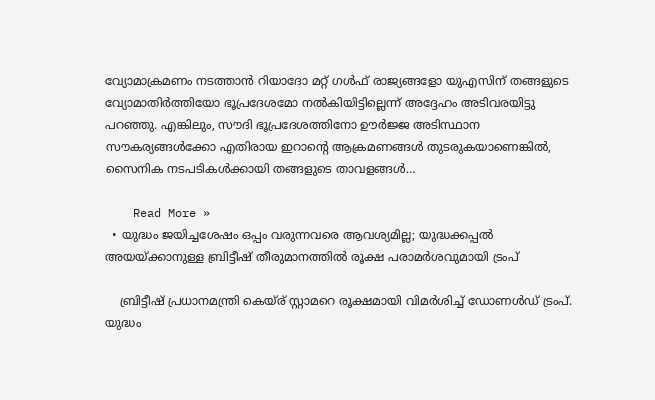വ്യോമാക്രമണം നടത്താന്‍ റിയാദോ മറ്റ് ഗള്‍ഫ് രാജ്യങ്ങളോ യുഎസിന് തങ്ങളുടെ വ്യോമാതിര്‍ത്തിയോ ഭൂപ്രദേശമോ നല്‍കിയിട്ടില്ലെന്ന് അദ്ദേഹം അടിവരയിട്ടു പറഞ്ഞു. എങ്കിലും, സൗദി ഭൂപ്രദേശത്തിനോ ഊര്‍ജ്ജ അടിസ്ഥാന സൗകര്യങ്ങള്‍ക്കോ എതിരായ ഇറാന്റെ ആക്രമണങ്ങള്‍ തുടരുകയാണെങ്കില്‍, സൈനിക നടപടികള്‍ക്കായി തങ്ങളുടെ താവളങ്ങള്‍…

    Read More »
  • യുദ്ധം ജയിച്ചശേഷം ഒപ്പം വരുന്നവരെ ആവശ്യമില്ല; യുദ്ധക്കപ്പല്‍ അയയ്ക്കാനുള്ള ബ്രിട്ടീഷ് തീരുമാനത്തില്‍ രൂക്ഷ പരാമര്‍ശവുമായി ട്രംപ്

    ബ്രിട്ടീഷ് പ്രധാനമന്ത്രി കെയ്ര് സ്റ്റാമറെ രൂക്ഷമായി വിമര്‍ശിച്ച് ഡോണള്‍ഡ് ട്രംപ്. യുദ്ധം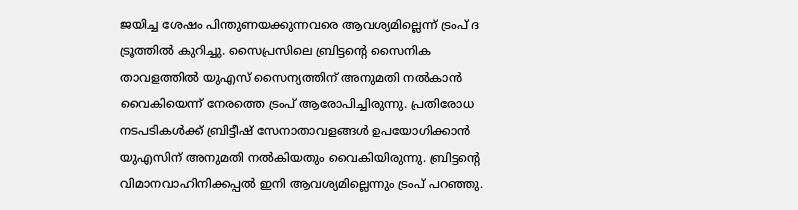ജയിച്ച ശേഷം പിന്തുണയക്കുന്നവരെ ആവശ്യമില്ലെന്ന് ട്രംപ് ദ ട്രൂത്തില്‍ കുറിച്ചു. സൈപ്രസിലെ ബ്രിട്ടന്റെ സൈനിക താവളത്തില്‍ യുഎസ് സൈന്യത്തിന് അനുമതി നല്‍കാന്‍ വൈകിയെന്ന് നേരത്തെ ട്രംപ് ആരോപിച്ചിരുന്നു. പ്രതിരോധ നടപടികള്‍ക്ക് ബ്രിട്ടീഷ് സേനാതാവളങ്ങള്‍ ഉപയോഗിക്കാന്‍ യുഎസിന് അനുമതി നല്‍കിയതും വൈകിയിരുന്നു. ബ്രിട്ടന്റെ വിമാനവാഹിനിക്കപ്പല്‍ ഇനി ആവശ്യമില്ലെന്നും ട്രംപ് പറഞ്ഞു.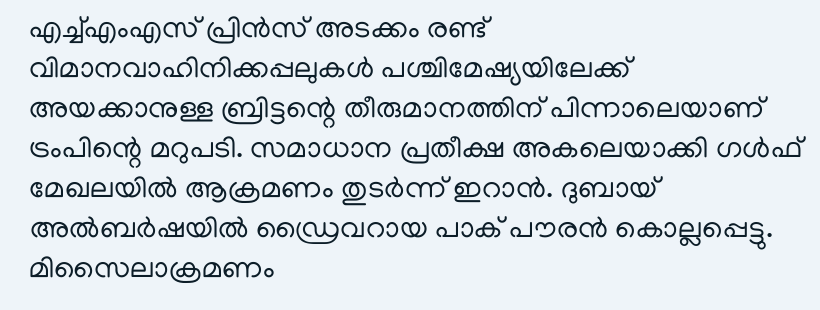എച്ച്എംഎസ് പ്രിന്‍സ് അടക്കം രണ്ട് വിമാനവാഹിനിക്കപ്പലുകള്‍ പശ്ചിമേഷ്യയിലേക്ക് അയക്കാനുള്ള ബ്രിട്ടന്റെ തീരുമാനത്തിന് പിന്നാലെയാണ് ട്രംപിന്റെ മറുപടി. സമാധാന പ്രതീക്ഷ അകലെയാക്കി ഗള്‍ഫ് മേഖലയില്‍ ആക്രമണം തുടര്‍ന്ന് ഇറാന്‍. ദുബായ് അല്‍ബര്‍ഷയില്‍ ഡ്രൈവറായ പാക് പൗരന്‍ കൊല്ലപ്പെട്ടു. മിസൈലാക്രമണം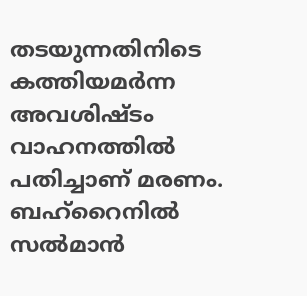തടയുന്നതിനിടെ കത്തിയമര്‍ന്ന അവശിഷ്ടം വാഹനത്തില്‍ പതിച്ചാണ് മരണം. ബഹ്‌റൈനില്‍ സല്‍മാന്‍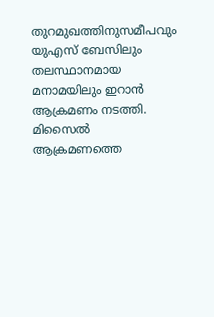തുറമുഖത്തിനുസമീപവും യുഎസ് ബേസിലും തലസ്ഥാനമായ മനാമയിലും ഇറാന്‍ ആക്രമണം നടത്തി. മിസൈല്‍ ആക്രമണത്തെ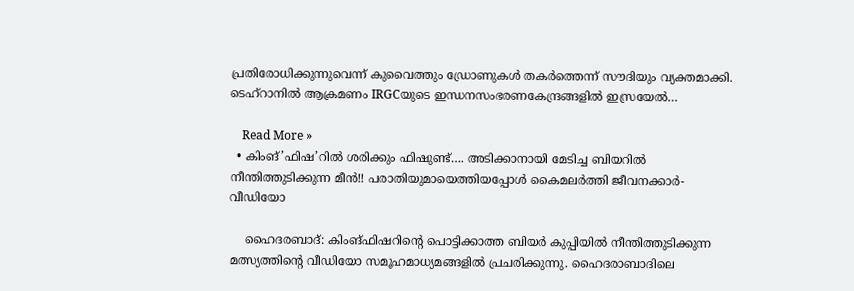പ്രതിരോധിക്കുന്നുവെന്ന് കുവൈത്തും ഡ്രോണുകള്‍ തകര്‍ത്തെന്ന് സൗദിയും വ്യക്തമാക്കി. ടെഹ്‌റാനില്‍ ആക്രമണം IRGCയുടെ ഇന്ധനസംഭരണകേന്ദ്രങ്ങളില്‍ ഇസ്രയേല്‍…

    Read More »
  • കിംങ്’ഫിഷ’റിൽ ശരിക്കും ഫിഷുണ്ട്…. അടിക്കാനായി മേടിച്ച ബിയറിൽ നീന്തിത്തുടിക്കുന്ന മീൻ!! പരാതിയുമായെത്തിയപ്പോൾ കൈമലർത്തി ജീവനക്കാർ- വീഡിയോ

    ഹൈദരബാദ്: കിംങ്ഫിഷറിന്റെ പൊട്ടിക്കാത്ത ബിയർ കുപ്പിയിൽ നീന്തിത്തുടിക്കുന്ന മത്സ്യത്തിന്റെ വീഡിയോ സമൂഹമാധ്യമങ്ങളിൽ പ്രചരിക്കുന്നു. ഹൈദരാബാദിലെ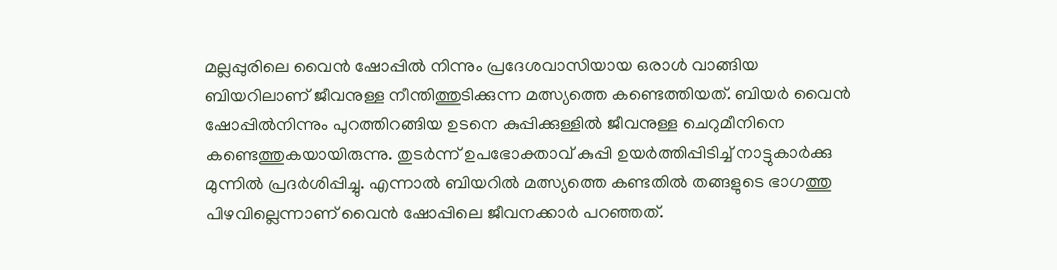മല്ലപ്പുരിലെ വൈൻ ഷോപ്പിൽ നിന്നും പ്രദേശവാസിയായ ഒരാൾ വാങ്ങിയ ബിയറിലാണ് ജീവനുള്ള നീന്തിത്തുടിക്കുന്ന മത്സ്യത്തെ കണ്ടെത്തിയത്. ബിയർ വൈൻ ഷോപ്പിൽനിന്നും പുറത്തിറങ്ങിയ ഉടനെ കുപ്പിക്കുള്ളിൽ ജീവനുള്ള ചെറുമീനിനെ കണ്ടെത്തുകയായിരുന്നു. തുടർന്ന് ഉപഭോക്താവ് കുപ്പി ഉയർത്തിപ്പിടിച്ച് നാട്ടുകാർക്കു മുന്നിൽ പ്രദർശിപ്പിച്ചു. എന്നാൽ ബിയറിൽ മത്സ്യത്തെ കണ്ടതിൽ തങ്ങളുടെ ഭാഗത്തു പിഴവില്ലെന്നാണ് വൈൻ ഷോപ്പിലെ ജീവനക്കാർ പറഞ്ഞത്.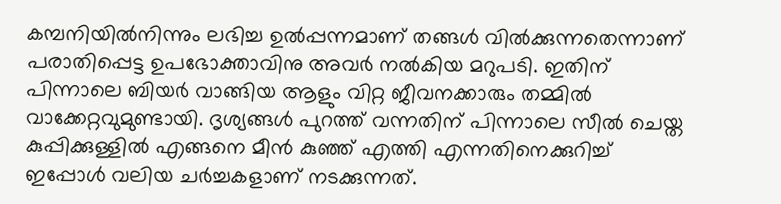കമ്പനിയിൽനിന്നും ലഭിച്ച ഉൽപ്പന്നമാണ് തങ്ങൾ വിൽക്കുന്നതെന്നാണ് പരാതിപ്പെട്ട ഉപഭോക്താവിനു അവർ നൽകിയ മറുപടി. ഇതിന് പിന്നാലെ ബിയ‍ർ വാങ്ങിയ ആളും വിറ്റ ജീവനക്കാരും തമ്മിൽ വാക്കേറ്റവുമുണ്ടായി. ദൃശ്യങ്ങൾ പുറത്ത് വന്നതിന് പിന്നാലെ സീൽ ചെയ്ത കുപ്പിക്കുള്ളിൽ എങ്ങനെ മീൻ കുഞ്ഞ് എത്തി എന്നതിനെക്കുറിച്ച് ഇപ്പോൾ വലിയ ചർച്ചകളാണ് നടക്കുന്നത്.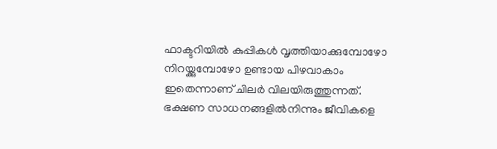ഫാക്ടറിയിൽ കുപ്പികൾ വൃത്തിയാക്കുമ്പോഴോ നിറയ്ക്കുമ്പോഴോ ഉണ്ടായ പിഴവാകാം ഇതെന്നാണ് ചിലർ വിലയിരുത്തുന്നത്. ഭക്ഷണ സാധനങ്ങളിൽനിന്നും ജീവികളെ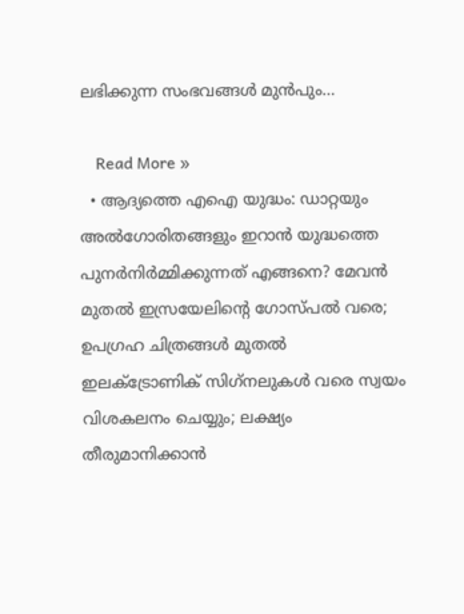ലഭിക്കുന്ന സംഭവങ്ങൾ മുൻപും…

    Read More »
  • ആദ്യത്തെ എഐ യുദ്ധം: ഡാറ്റയും അല്‍ഗോരിതങ്ങളും ഇറാന്‍ യുദ്ധത്തെ പുനര്‍നിര്‍മ്മിക്കുന്നത് എങ്ങനെ? മേവന്‍ മുതല്‍ ഇസ്രയേലിന്റെ ഗോസ്പല്‍ വരെ; ഉപഗ്രഹ ചിത്രങ്ങള്‍ മുതല്‍ ഇലക്ട്രോണിക് സിഗ്‌നലുകള്‍ വരെ സ്വയം വിശകലനം ചെയ്യും; ലക്ഷ്യം തീരുമാനിക്കാന്‍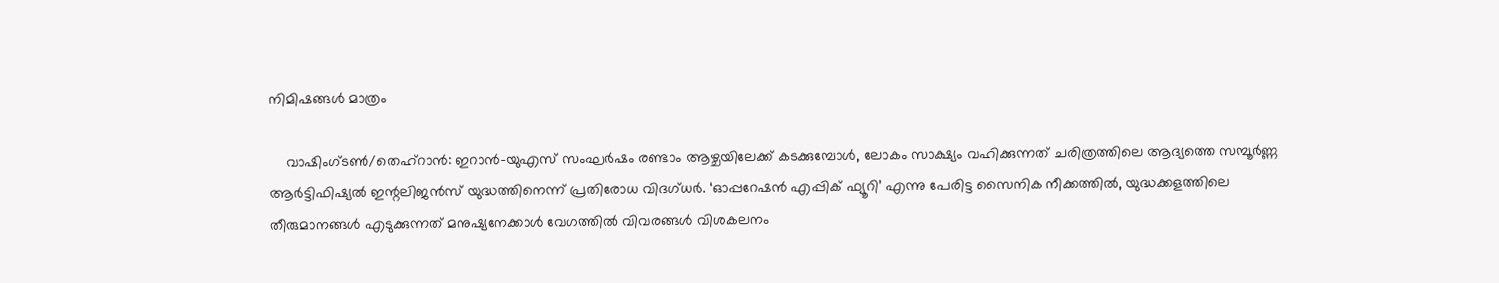നിമിഷങ്ങള്‍ മാത്രം

    വാഷിംഗ്ടണ്‍/തെഹ്റാന്‍: ഇറാന്‍-യുഎസ് സംഘര്‍ഷം രണ്ടാം ആഴ്ചയിലേക്ക് കടക്കുമ്പോള്‍, ലോകം സാക്ഷ്യം വഹിക്കുന്നത് ചരിത്രത്തിലെ ആദ്യത്തെ സമ്പൂര്‍ണ്ണ ആര്‍ട്ടിഫിഷ്യല്‍ ഇന്റലിജന്‍സ് യുദ്ധത്തിനെന്ന് പ്രതിരോധ വിദഗ്ധര്‍. ‘ഓപ്പറേഷന്‍ എപ്പിക് ഫ്യൂറി’ എന്നു പേരിട്ട സൈനിക നീക്കത്തില്‍, യുദ്ധക്കളത്തിലെ തീരുമാനങ്ങള്‍ എടുക്കുന്നത് മനുഷ്യനേക്കാള്‍ വേഗത്തില്‍ വിവരങ്ങള്‍ വിശകലനം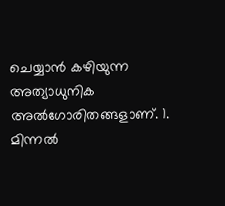ചെയ്യാന്‍ കഴിയുന്ന അത്യാധുനിക അല്‍ഗോരിതങ്ങളാണ്. 1. മിന്നല്‍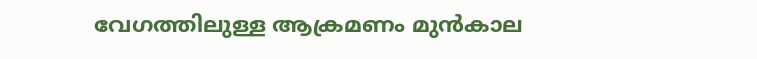വേഗത്തിലുള്ള ആക്രമണം മുന്‍കാല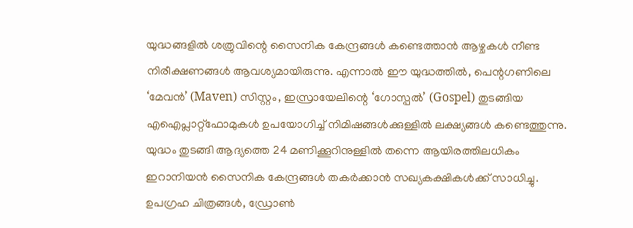യുദ്ധങ്ങളില്‍ ശത്രുവിന്റെ സൈനിക കേന്ദ്രങ്ങള്‍ കണ്ടെത്താന്‍ ആഴ്ചകള്‍ നീണ്ട നിരീക്ഷണങ്ങള്‍ ആവശ്യമായിരുന്നു. എന്നാല്‍ ഈ യുദ്ധത്തില്‍, പെന്റഗണിലെ ‘മേവന്‍’ (Maven) സിസ്റ്റം, ഇസ്രായേലിന്റെ ‘ഗോസ്പല്‍’ (Gospel) തുടങ്ങിയ എഐപ്ലാറ്റ്ഫോമുകള്‍ ഉപയോഗിച്ച് നിമിഷങ്ങള്‍ക്കുള്ളില്‍ ലക്ഷ്യങ്ങള്‍ കണ്ടെത്തുന്നു. യുദ്ധം തുടങ്ങി ആദ്യത്തെ 24 മണിക്കൂറിനുള്ളില്‍ തന്നെ ആയിരത്തിലധികം ഇറാനിയന്‍ സൈനിക കേന്ദ്രങ്ങള്‍ തകര്‍ക്കാന്‍ സഖ്യകക്ഷികള്‍ക്ക് സാധിച്ചു. ഉപഗ്രഹ ചിത്രങ്ങള്‍, ഡ്രോണ്‍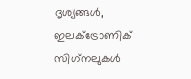ദൃശ്യങ്ങള്‍, ഇലക്ട്രോണിക് സിഗ്‌നലുകള്‍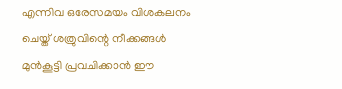എന്നിവ ഒരേസമയം വിശകലനം ചെയ്ത് ശത്രുവിന്റെ നീക്കങ്ങള്‍ മുന്‍കൂട്ടി പ്രവചിക്കാന്‍ ഈ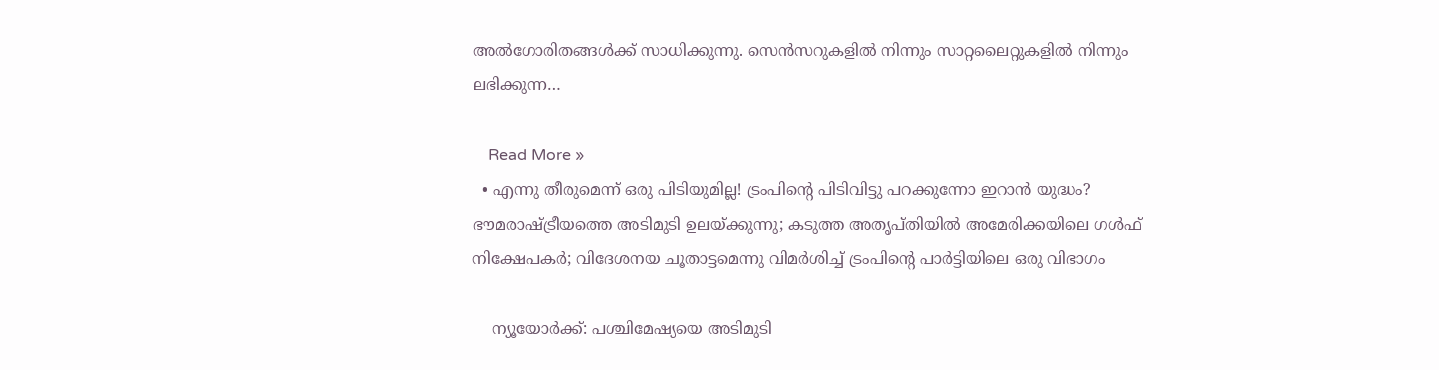അല്‍ഗോരിതങ്ങള്‍ക്ക് സാധിക്കുന്നു. സെന്‍സറുകളില്‍ നിന്നും സാറ്റലൈറ്റുകളില്‍ നിന്നും ലഭിക്കുന്ന…

    Read More »
  • എന്നു തീരുമെന്ന് ഒരു പിടിയുമില്ല! ട്രംപിന്റെ പിടിവിട്ടു പറക്കുന്നോ ഇറാന്‍ യുദ്ധം? ഭൗമരാഷ്ട്രീയത്തെ അടിമുടി ഉലയ്ക്കുന്നു; കടുത്ത അതൃപ്തിയില്‍ അമേരിക്കയിലെ ഗള്‍ഫ് നിക്ഷേപകര്‍; വിദേശനയ ചൂതാട്ടമെന്നു വിമര്‍ശിച്ച് ട്രംപിന്റെ പാര്‍ട്ടിയിലെ ഒരു വിഭാഗം

    ന്യൂയോര്‍ക്ക്: പശ്ചിമേഷ്യയെ അടിമുടി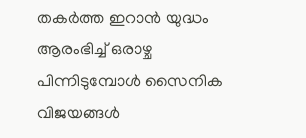തകര്‍ത്ത ഇറാന്‍ യുദ്ധം ആരംഭിച്ച് ഒരാഴ്ച പിന്നിടുമ്പോള്‍ സൈനിക വിജയങ്ങള്‍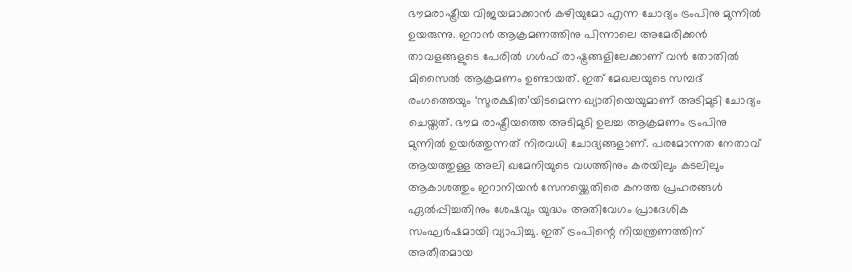ഭൗമരാഷ്ട്രീയ വിജയമാക്കാന്‍ കഴിയുമോ എന്ന ചോദ്യം ട്രംപിനു മുന്നില്‍ ഉയരുന്നു. ഇറാന്‍ ആക്രമണത്തിനു പിന്നാലെ അമേരിക്കന്‍ താവളങ്ങളുടെ പേരില്‍ ഗള്‍ഫ് രാഷ്ട്രങ്ങളിലേക്കാണ് വന്‍ തോതില്‍ മിസൈല്‍ ആക്രമണം ഉണ്ടായത്. ഇത് മേഖലയുടെ സമ്പദ് രംഗത്തെയും ‘സുരക്ഷിത’യിടമെന്ന ഖ്യാതിയെയുമാണ് അടിമുടി ചോദ്യം ചെയ്തത്. ഭൗമ രാഷ്ട്രീയത്തെ അടിമുടി ഉലച്ച ആക്രമണം ട്രംപിനു മുന്നില്‍ ഉയര്‍ത്തുന്നത് നിരവധി ചോദ്യങ്ങളാണ്. പരമോന്നത നേതാവ് ആയത്തുള്ള അലി ഖമേനിയുടെ വധത്തിനും കരയിലും കടലിലും ആകാശത്തും ഇറാനിയന്‍ സേനയ്ക്കെതിരെ കനത്ത പ്രഹരങ്ങള്‍ ഏല്‍പ്പിച്ചതിനും ശേഷവും യുദ്ധം അതിവേഗം പ്രാദേശിക സംഘര്‍ഷമായി വ്യാപിച്ചു. ഇത് ട്രംപിന്റെ നിയന്ത്രണത്തിന് അതീതമായ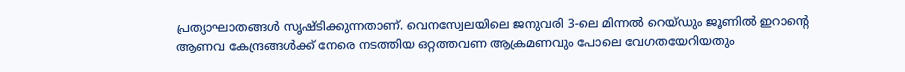പ്രത്യാഘാതങ്ങള്‍ സൃഷ്ടിക്കുന്നതാണ്. വെനസ്വേലയിലെ ജനുവരി 3-ലെ മിന്നല്‍ റെയ്ഡും ജൂണില്‍ ഇറാന്റെ ആണവ കേന്ദ്രങ്ങള്‍ക്ക് നേരെ നടത്തിയ ഒറ്റത്തവണ ആക്രമണവും പോലെ വേഗതയേറിയതും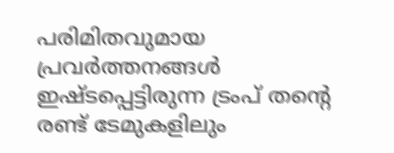പരിമിതവുമായ പ്രവര്‍ത്തനങ്ങള്‍ ഇഷ്ടപ്പെട്ടിരുന്ന ട്രംപ് തന്റെ രണ്ട് ടേമുകളിലും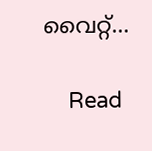വൈറ്റ്…

    Read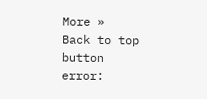More »
Back to top button
error: